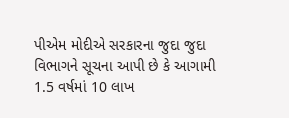પીએમ મોદીએ સરકારના જુદા જુદા વિભાગને સૂચના આપી છે કે આગામી 1.5 વર્ષમાં 10 લાખ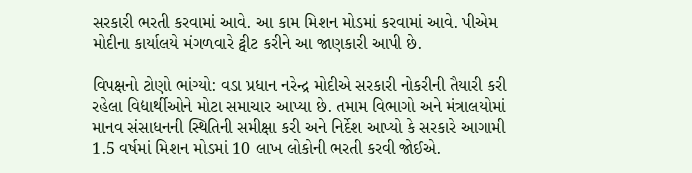સરકારી ભરતી કરવામાં આવે. આ કામ મિશન મોડમાં કરવામાં આવે. પીએમ મોદીના કાર્યાલયે મંગળવારે ટ્વીટ કરીને આ જાણકારી આપી છે.

વિપક્ષનો ટોણો ભાંગ્યો: વડા પ્રધાન નરેન્દ્ર મોદીએ સરકારી નોકરીની તૈયારી કરી રહેલા વિદ્યાર્થીઓને મોટા સમાચાર આપ્યા છે. તમામ વિભાગો અને મંત્રાલયોમાં માનવ સંસાધનની સ્થિતિની સમીક્ષા કરી અને નિર્દેશ આપ્યો કે સરકારે આગામી 1.5 વર્ષમાં મિશન મોડમાં 10 લાખ લોકોની ભરતી કરવી જોઈએ.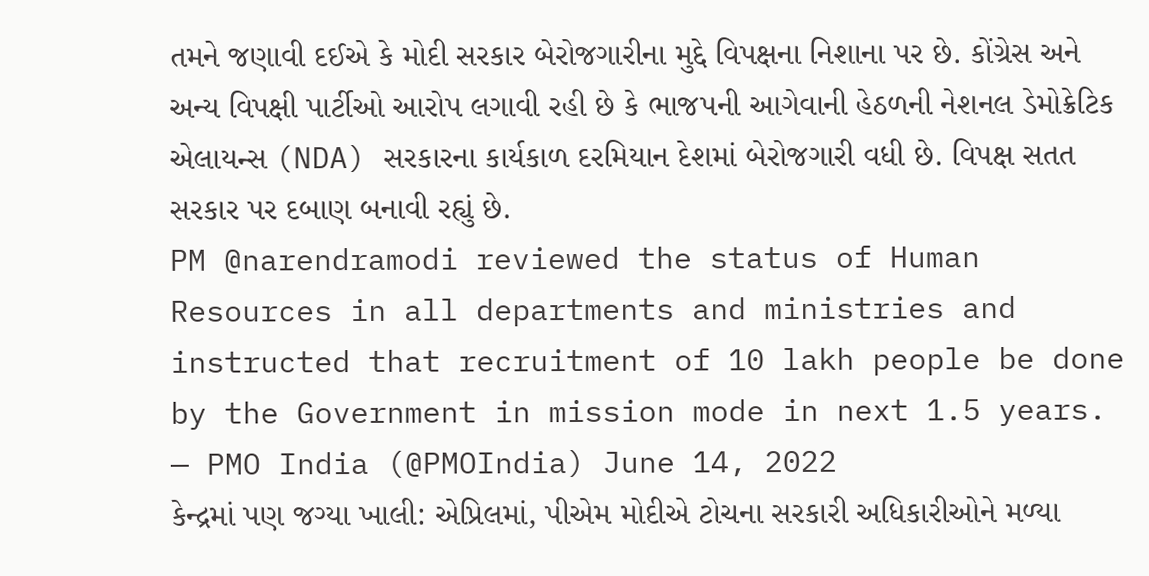તમને જણાવી દઈએ કે મોદી સરકાર બેરોજગારીના મુદ્દે વિપક્ષના નિશાના પર છે. કોંગ્રેસ અને અન્ય વિપક્ષી પાર્ટીઓ આરોપ લગાવી રહી છે કે ભાજપની આગેવાની હેઠળની નેશનલ ડેમોક્રેટિક એલાયન્સ (NDA) સરકારના કાર્યકાળ દરમિયાન દેશમાં બેરોજગારી વધી છે. વિપક્ષ સતત સરકાર પર દબાણ બનાવી રહ્યું છે.
PM @narendramodi reviewed the status of Human Resources in all departments and ministries and instructed that recruitment of 10 lakh people be done by the Government in mission mode in next 1.5 years.
— PMO India (@PMOIndia) June 14, 2022
કેન્દ્રમાં પણ જગ્યા ખાલી: એપ્રિલમાં, પીએમ મોદીએ ટોચના સરકારી અધિકારીઓને મળ્યા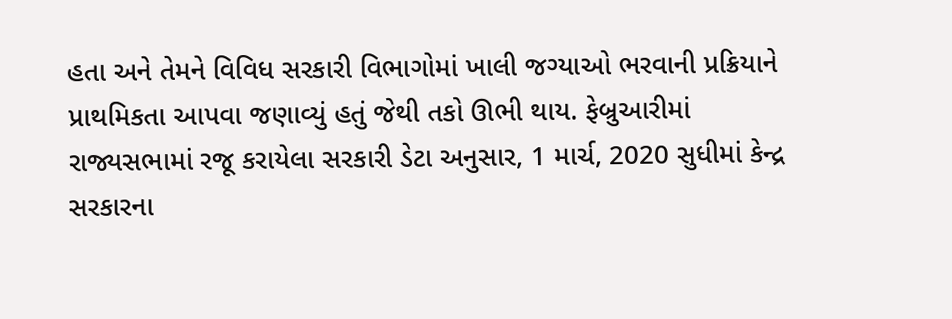હતા અને તેમને વિવિધ સરકારી વિભાગોમાં ખાલી જગ્યાઓ ભરવાની પ્રક્રિયાને પ્રાથમિકતા આપવા જણાવ્યું હતું જેથી તકો ઊભી થાય. ફેબ્રુઆરીમાં રાજ્યસભામાં રજૂ કરાયેલા સરકારી ડેટા અનુસાર, 1 માર્ચ, 2020 સુધીમાં કેન્દ્ર સરકારના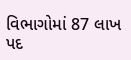વિભાગોમાં 87 લાખ પદ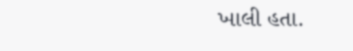ખાલી હતા.